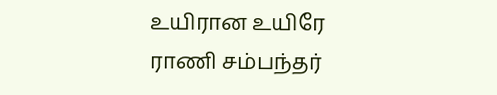உயிரான உயிரே
ராணி சம்பந்தர்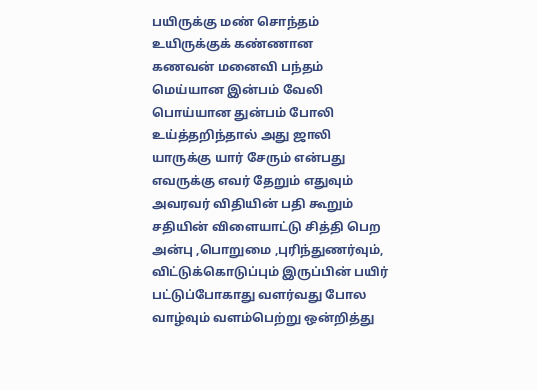பயிருக்கு மண் சொந்தம்
உயிருக்குக் கண்ணான
கணவன் மனைவி பந்தம்
மெய்யான இன்பம் வேலி
பொய்யான துன்பம் போலி
உய்த்தறிந்தால் அது ஜாலி
யாருக்கு யார் சேரும் என்பது
எவருக்கு எவர் தேறும் எதுவும்
அவரவர் விதியின் பதி கூறும்
சதியின் விளையாட்டு சித்தி பெற
அன்பு ,பொறுமை ,புரிந்துணர்வும்,
விட்டுக்கொடுப்பும் இருப்பின் பயிர்
பட்டுப்போகாது வளர்வது போல
வாழ்வும் வளம்பெற்று ஒன்றித்து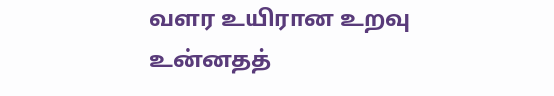வளர உயிரான உறவு உன்னதத்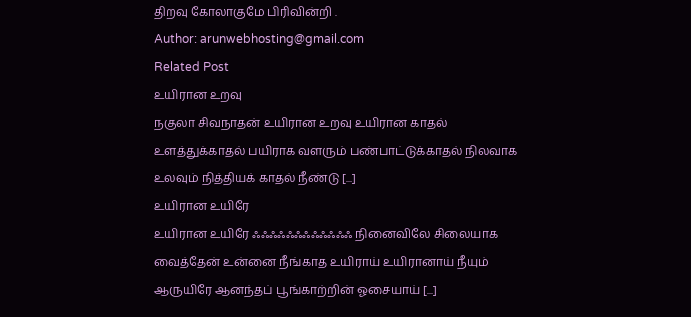திறவு கோலாகுமே பிரிவின்றி .
Author: arunwebhosting@gmail.com
Related Post
உயிரான உறவு
நகுலா சிவநாதன் உயிரான உறவு உயிரான காதல் உளத்துக்காதல் பயிராக வளரும் பண்பாட்டுக்காதல் நிலவாக உலவும் நித்தியக் காதல் நீண்டு [...]
உயிரான உயிரே
உயிரான உயிரே ஃஃஃஃஃஃஃஃஃஃஃஃ நினைவிலே சிலையாக வைத்தேன் உன்னை நீங்காத உயிராய் உயிரானாய் நீயும் ஆருயிரே ஆனந்தப் பூங்காற்றின் ஓசையாய் [...]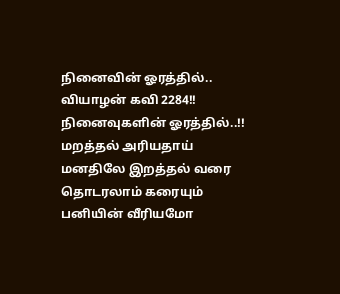நினைவின் ஓரத்தில்..
வியாழன் கவி 2284!! நினைவுகளின் ஓரத்தில்..!! மறத்தல் அரியதாய் மனதிலே இறத்தல் வரை தொடரலாம் கரையும் பனியின் வீரியமோ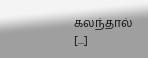கலந்தால் [...]